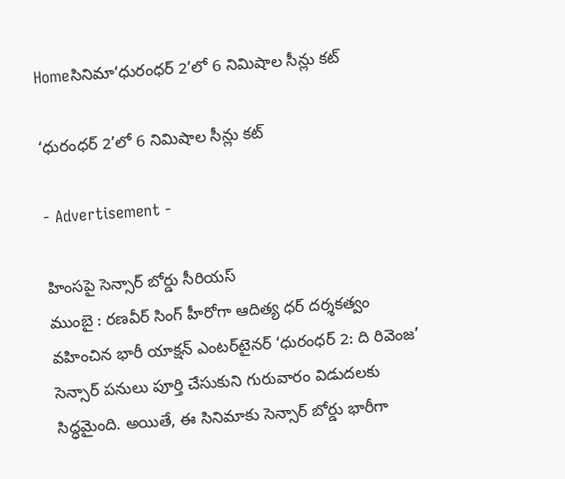Homeసినిమా‘ధురంధర్ 2’లో 6 నిమిషాల సీన్లు కట్

‘ధురంధర్ 2’లో 6 నిమిషాల సీన్లు కట్

- Advertisement -

హింసపై సెన్సార్ బోర్డు సీరియస్
ముంబై : రణవీర్ సింగ్ హీరోగా ఆదిత్య ధర్ దర్శకత్వం వహించిన భారీ యాక్షన్ ఎంటర్‌టైనర్ ‘ధురంధర్ 2: ది రివెంజ’ సెన్సార్ పనులు పూర్తి చేసుకుని గురువారం విడుదలకు సిద్ధమైంది. అయితే, ఈ సినిమాకు సెన్సార్ బోర్డు భారీగా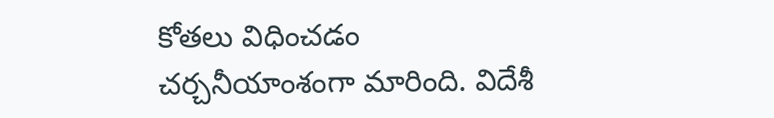కోతలు విధించడం చర్చనీయాంశంగా మారింది. విదేశీ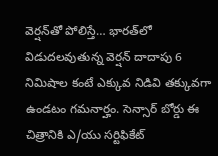వెర్షన్‌తో పోలిస్తే… భారత్‌లో విడుదలవుతున్న వెర్షన్ దాదాపు 6 నిమిషాల కంటే ఎక్కువ నిడివి తక్కువగా ఉండటం గమనార్హం. సెన్సార్ బోర్డు ఈ చిత్రానికి ఎ/యు సర్టిఫికేట్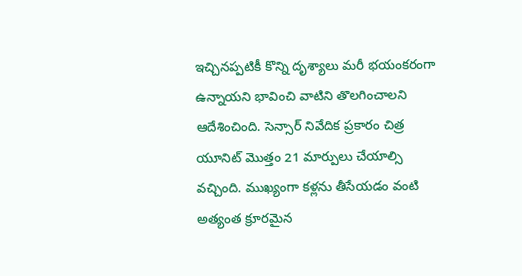ఇచ్చినప్పటికీ కొన్ని దృశ్యాలు మరీ భయంకరంగా ఉన్నాయని భావించి వాటిని తొలగించాలని ఆదేశించింది. సెన్సార్ నివేదిక ప్రకారం చిత్ర యూనిట్ మొత్తం 21 మార్పులు చేయాల్సి వచ్చింది. ముఖ్యంగా కళ్లను తీసేయడం వంటి అత్యంత క్రూరమైన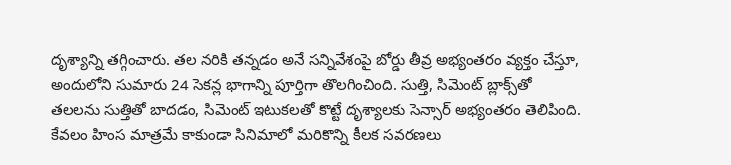దృశ్యాన్ని తగ్గించారు. తల నరికి తన్నడం అనే సన్నివేశంపై బోర్డు తీవ్ర అభ్యంతరం వ్యక్తం చేస్తూ, అందులోని సుమారు 24 సెకన్ల భాగాన్ని పూర్తిగా తొలగించింది. సుత్తి, సిమెంట్ బ్లాక్స్‌తో తలలను సుత్తితో బాదడం, సిమెంట్ ఇటుకలతో కొట్టే దృశ్యాలకు సెన్సార్ అభ్యంతరం తెలిపింది. కేవలం హింస మాత్రమే కాకుండా సినిమాలో మరికొన్ని కీలక సవరణలు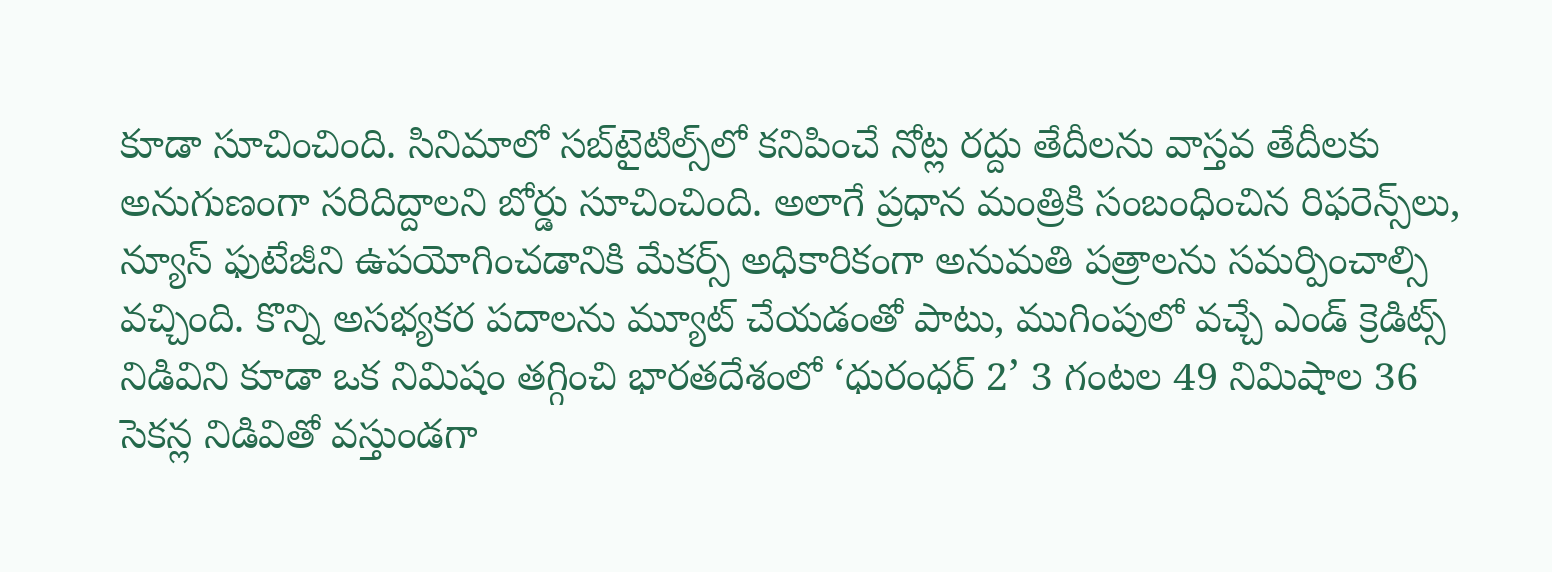కూడా సూచించింది. సినిమాలో సబ్‌టైటిల్స్‌లో కనిపించే నోట్ల రద్దు తేదీలను వాస్తవ తేదీలకు అనుగుణంగా సరిదిద్దాలని బోర్డు సూచించింది. అలాగే ప్రధాన మంత్రికి సంబంధించిన రిఫరెన్స్‌లు, న్యూస్ ఫుటేజీని ఉపయోగించడానికి మేకర్స్ అధికారికంగా అనుమతి పత్రాలను సమర్పించాల్సి వచ్చింది. కొన్ని అసభ్యకర పదాలను మ్యూట్ చేయడంతో పాటు, ముగింపులో వచ్చే ఎండ్ క్రెడిట్స్ నిడివిని కూడా ఒక నిమిషం తగ్గించి భారతదేశంలో ‘ధురంధర్ 2’ 3 గంటల 49 నిమిషాల 36 సెకన్ల నిడివితో వస్తుండగా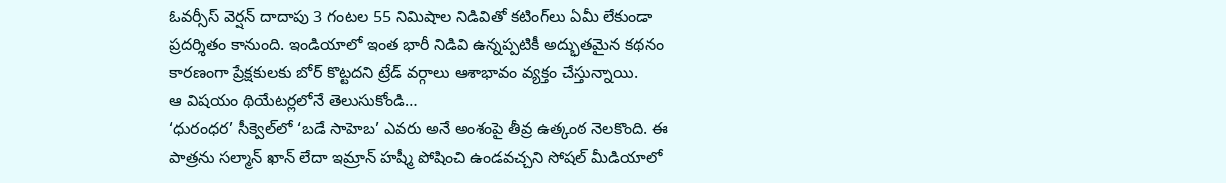ఓవర్సీస్ వెర్షన్ దాదాపు 3 గంటల 55 నిమిషాల నిడివితో కటింగ్‌లు ఏమీ లేకుండా ప్రదర్శితం కానుంది. ఇండియాలో ఇంత భారీ నిడివి ఉన్నప్పటికీ అద్భుతమైన కథనం కారణంగా ప్రేక్షకులకు బోర్ కొట్టదని ట్రేడ్ వర్గాలు ఆశాభావం వ్యక్తం చేస్తున్నాయి.
ఆ విషయం థియేటర్లలోనే తెలుసుకోండి…
‘ధురంధర’ సీక్వెల్‌లో ‘బడే సాహెబ’ ఎవరు అనే అంశంపై తీవ్ర ఉత్కంఠ నెలకొంది. ఈ పాత్రను సల్మాన్ ఖాన్ లేదా ఇమ్రాన్ హష్మీ పోషించి ఉండవచ్చని సోషల్ మీడియాలో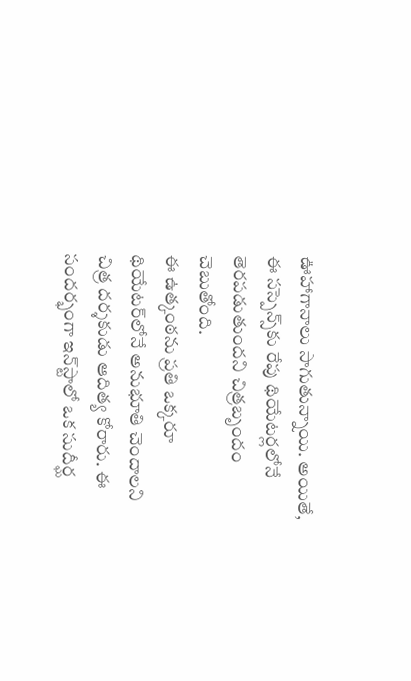ఊహాగానాలు సాగుతున్నాయి. అయితే, ఈ సస్పెన్స్‌కు రేపు థియేటర్లలోనే తెరపడుతుందని చిత్రబృందం చెబుతోంది.
ఈ ఉత్కంఠను ప్రతి ఒక్కరూ థియేటర్‌లోనే అనుభూతి చెందాలని చిత్ర దర్శకుడు ఆదిత్య కోరారు. ఈ సందర్భంగా ఇన్‌స్టాలో ఒక సుదీర్ఘ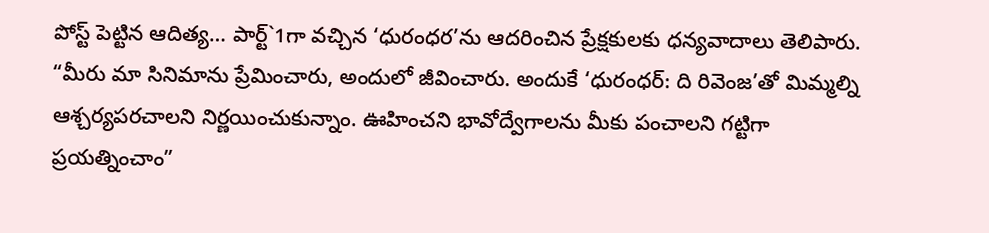పోస్ట్ పెట్టిన ఆదిత్య… పార్ట్`1గా వచ్చిన ‘ధురంధర’ను ఆదరించిన ప్రేక్షకులకు ధన్యవాదాలు తెలిపారు. “మీరు మా సినిమాను ప్రేమించారు, అందులో జీవించారు. అందుకే ‘ధురంధర్: ది రివెంజ’తో మిమ్మల్ని ఆశ్చర్యపరచాలని నిర్ణయించుకున్నాం. ఊహించని భావోద్వేగాలను మీకు పంచాలని గట్టిగా ప్రయత్నించాం”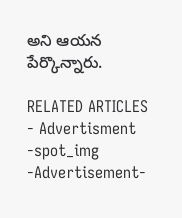అని ఆయన పేర్కొన్నారు.

RELATED ARTICLES
- Advertisment -spot_img
-Advertisement-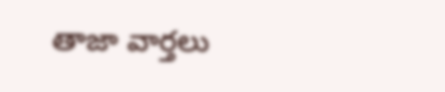తాజా వార్తలు